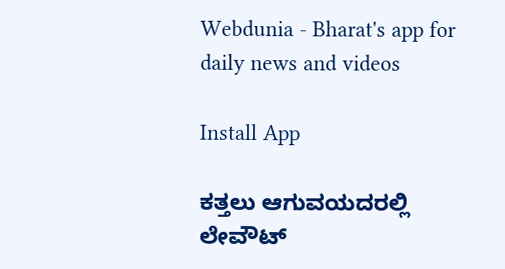Webdunia - Bharat's app for daily news and videos

Install App

ಕತ್ತಲು ಆಗುವಯದರಲ್ಲಿ ಲೇವೌಟ್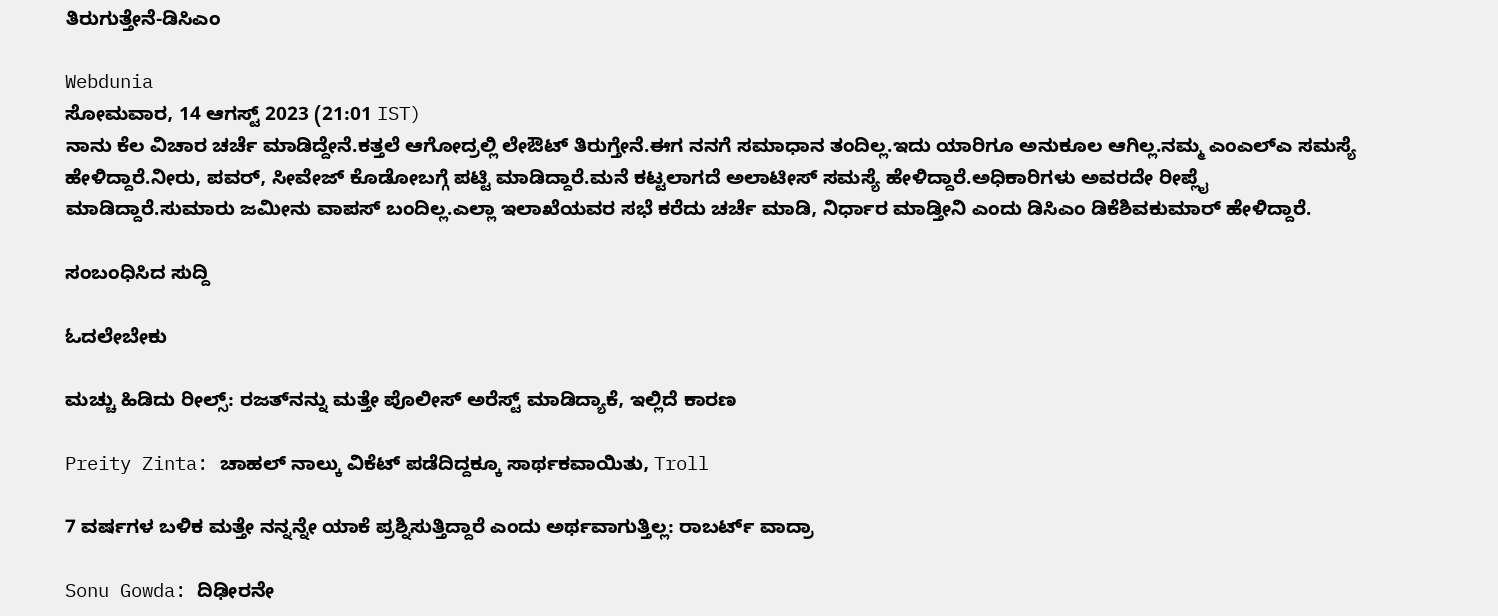ತಿರುಗುತ್ತೇನೆ-ಡಿಸಿಎಂ

Webdunia
ಸೋಮವಾರ, 14 ಆಗಸ್ಟ್ 2023 (21:01 IST)
ನಾನು ಕೆಲ ವಿಚಾರ ಚರ್ಚೆ ಮಾಡಿದ್ದೇನೆ.ಕತ್ತಲೆ ಆಗೋದ್ರಲ್ಲಿ ಲೇಔಟ್ ತಿರುಗ್ತೇನೆ.ಈಗ ನನಗೆ ಸಮಾಧಾನ ತಂದಿಲ್ಲ.ಇದು ಯಾರಿಗೂ ಅನುಕೂಲ ಆಗಿಲ್ಲ.ನಮ್ಮ ಎಂಎಲ್‌ಎ ಸಮಸ್ಯೆ ಹೇಳಿದ್ದಾರೆ.ನೀರು, ಪವರ್, ಸೀವೇಜ್ ಕೊಡೋಬಗ್ಗೆ ಪಟ್ಟಿ ಮಾಡಿದ್ದಾರೆ.ಮನೆ ಕಟ್ಟಲಾಗದೆ ಅಲಾಟೀಸ್ ಸಮಸ್ಯೆ ಹೇಳಿದ್ದಾರೆ.ಅಧಿಕಾರಿಗಳು ಅವರದೇ ರೀಪ್ಲೈ ಮಾಡಿದ್ದಾರೆ.ಸುಮಾರು ಜಮೀನು ವಾಪಸ್ ಬಂದಿಲ್ಲ‌.ಎಲ್ಲಾ ಇಲಾಖೆಯವರ ಸಭೆ ಕರೆದು ಚರ್ಚೆ ಮಾಡಿ, ನಿರ್ಧಾರ ಮಾಡ್ತೀನಿ ಎಂದು ಡಿಸಿಎಂ ಡಿಕೆಶಿವಕುಮಾರ್ ಹೇಳಿದ್ದಾರೆ.

ಸಂಬಂಧಿಸಿದ ಸುದ್ದಿ

ಓದಲೇಬೇಕು

ಮಚ್ಚು ಹಿಡಿದು ರೀಲ್ಸ್‌: ರಜತ್‌ನನ್ನು ಮತ್ತೇ ಪೊಲೀಸ್ ಅರೆಸ್ಟ್ ಮಾಡಿದ್ಯಾಕೆ, ಇಲ್ಲಿದೆ ಕಾರಣ

Preity Zinta: ಚಾಹಲ್ ನಾಲ್ಕು ವಿಕೆಟ್ ಪಡೆದಿದ್ದಕ್ಕೂ ಸಾರ್ಥಕವಾಯಿತು, Troll

7 ವರ್ಷಗಳ ಬಳಿಕ ಮತ್ತೇ ನನ್ನನ್ನೇ ಯಾಕೆ ಪ್ರಶ್ನಿಸುತ್ತಿದ್ದಾರೆ ಎಂದು ಅರ್ಥವಾಗುತ್ತಿಲ್ಲ: ರಾಬರ್ಟ್‌ ವಾದ್ರಾ

Sonu Gowda: ದಿಢೀರನೇ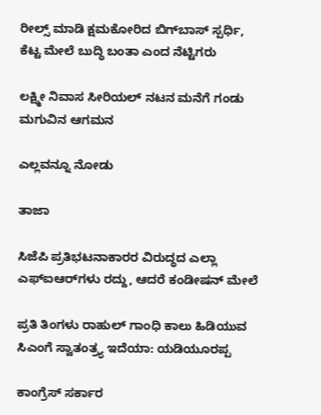ರೀಲ್ಸ್ ಮಾಡಿ ಕ್ಷಮಕೋರಿದ ಬಿಗ್‌ಬಾಸ್‌ ಸ್ಪರ್ಧಿ, ಕೆಟ್ಟ ಮೇಲೆ ಬುದ್ಧಿ ಬಂತಾ ಎಂದ ನೆಟ್ಟಿಗರು

ಲಕ್ಷ್ಮೀ ನಿವಾಸ ಸೀರಿಯಲ್ ನಟನ ಮನೆಗೆ ಗಂಡು ಮಗುವಿನ ಆಗಮನ

ಎಲ್ಲವನ್ನೂ ನೋಡು

ತಾಜಾ

ಸಿಜೆಪಿ ಪ್ರತಿಭಟನಾಕಾರರ ವಿರುದ್ಧದ ಎಲ್ಲಾ ಎಫ್‌ಐಆರ್‌ಗಳು ರದ್ದು, ಆದರೆ ಕಂಡೀಷನ್ ಮೇಲೆ

ಪ್ರತಿ ತಿಂಗಳು ರಾಹುಲ್ ಗಾಂಧಿ ಕಾಲು ಹಿಡಿಯುವ ಸಿಎಂಗೆ ಸ್ವಾತಂತ್ರ್ಯ ಇದೆಯಾ: ಯಡಿಯೂರಪ್ಪ

ಕಾಂಗ್ರೆಸ್ ಸರ್ಕಾರ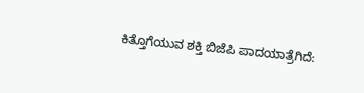ಕಿತ್ತೊಗೆಯುವ ಶಕ್ತಿ ಬಿಜೆಪಿ ಪಾದಯಾತ್ರೆಗಿದೆ: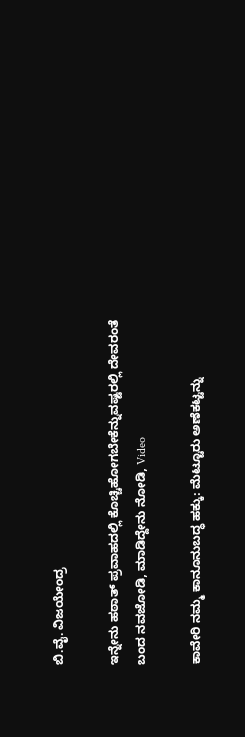ಬಿ.ವೈ. ವಿಜಯೇಂದ್ರ

ಇನ್ನೇನು ಹಠಾತ್ ಪ್ರವಾಹದಲ್ಲಿ ಕೊಚ್ಚಿಹೋಗಬೇಕೆನ್ನುವಷ್ಟರಲ್ಲಿ ದೇವರಂತೆ ಬಂದ ನವಜೋಡಿ, ಮಾಡಿದ್ದೇನು ನೋಡಿ, Video

ಕಾವೇರಿ ನಮ್ಮ ಕಾನೂನುಬದ್ಧ ಹಕ್ಕು: ಮೆಟ್ಟೂರು ಅಣೆಕಟ್ಟನ್ನು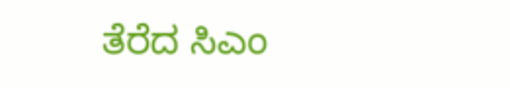ತೆರೆದ ಸಿಎಂ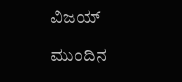ವಿಜಯ್‌

ಮುಂದಿನ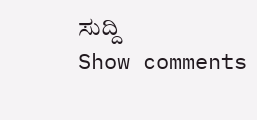ಸುದ್ದಿ
Show comments